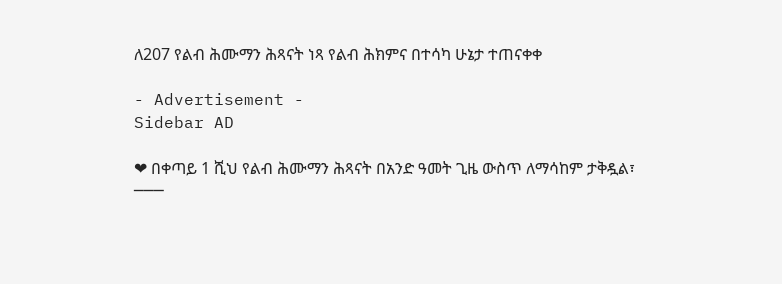ለ207 የልብ ሕሙማን ሕጻናት ነጻ የልብ ሕክምና በተሳካ ሁኔታ ተጠናቀቀ

- Advertisement -
Sidebar AD

❤ በቀጣይ 1 ሺህ የልብ ሕሙማን ሕጻናት በአንድ ዓመት ጊዜ ውስጥ ለማሳከም ታቅዷል፣
───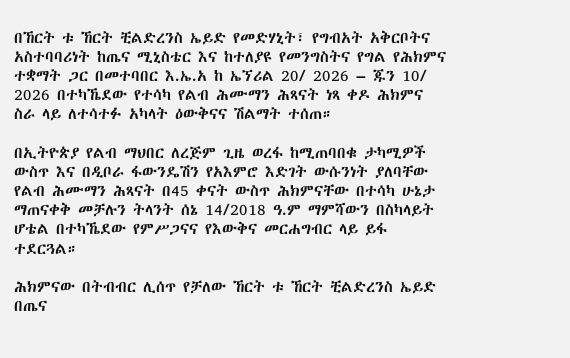በኸርት ቱ ኸርት ቺልድረንስ ኤይድ የመድሃኒት፣ የግብአት አቅርቦትና አስተባባሪነት ከጤና ሚኒስቴር እና ከተለያዩ የመንግስትና የግል የሕክምና ተቋማት ጋር በመተባበር እ.ኤ.አ ከ ኤኘሪል 20/ 2026 – ጁን 10/ 2026 በተካኼደው የተሳካ የልብ ሕሙማን ሕጻናት ነጻ ቀዶ ሕክምና ስራ ላይ ለተሳተፉ አካላት ዕውቅናና ሽልማት ተሰጠ።

በኢትዮጵያ የልብ ማህበር ለረጅም ጊዜ ወረፋ ከሚጠባበቁ ታካሚዎች ውስጥ እና በዲቦራ ፋውንዴሽን የአእምሮ እድገት ውሱንነት ያለባቸው የልብ ሕሙማን ሕጻናት በ45 ቀናት ውስጥ ሕክምናቸው በተሳካ ሁኔታ ማጠናቀቅ መቻሉን ትላንት ሰኔ 14/2018 ዓ.ም ማምሻውን በስካላይት ሆቴል በተካኼደው የምሥጋናና የእውቅና መርሐግብር ላይ ይፋ ተደርጓል።

ሕክምናው በትብብር ሊሰጥ የቻለው ኸርት ቱ ኸርት ቺልድረንስ ኤይድ በጤና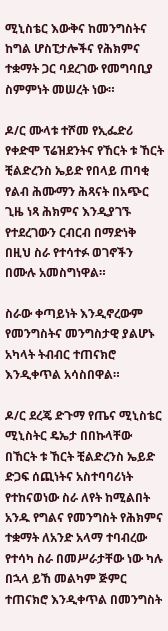ሚኒስቴር እውቅና ከመንግስትና ከግል ሆስፒታሎችና የሕክምና ተቋማት ጋር ባደረገው የመግባቢያ ስምምነት መሠረት ነው።

ዶ/ር ሙላቱ ተሾመ የኢፌድሪ የቀድሞ ፕሬዝደንትና የኸርት ቱ ኸርት ቺልድረንስ ኤይድ የበላይ ጠባቂ የልብ ሕሙማን ሕጻናት በአጭር ጊዜ ነጻ ሕክምና እንዲያገኙ የተደረገውን ርብርብ በማድነቅ በዚህ ስራ የተሳተፉ ወገኖችን በሙሉ አመስግነዋል።

ስራው ቀጣይነት እንዲኖረውም የመንግስትና መንግስታዊ ያልሆኑ አካላት ትብብር ተጠናክሮ እንዲቀጥል አሳስበዋል።

ዶ/ር ደረጄ ድጉማ የጤና ሚኒስቴር ሚኒስትር ዴኤታ በበኩላቸው በኸርት ቱ ኸርት ቺልድረንስ ኤይድ ድጋፍ ሰጪነትና አስተባባሪነት የተከናወነው ስራ ለየት ከሚልበት አንዱ የግልና የመንግስት የሕክምና ተቋማት ለአንድ አላማ ተባብረው የተሳካ ስራ በመሥራታቸው ነው ካሉ በኋላ ይኸ መልካም ጅምር ተጠናክሮ እንዲቀጥል በመንግስት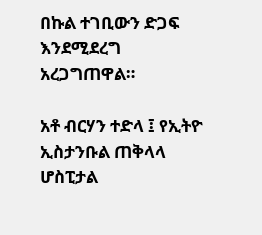በኩል ተገቢውን ድጋፍ እንደሚደረግ አረጋግጠዋል።

አቶ ብርሃን ተድላ ፤ የኢትዮ ኢስታንቡል ጠቅላላ ሆስፒታል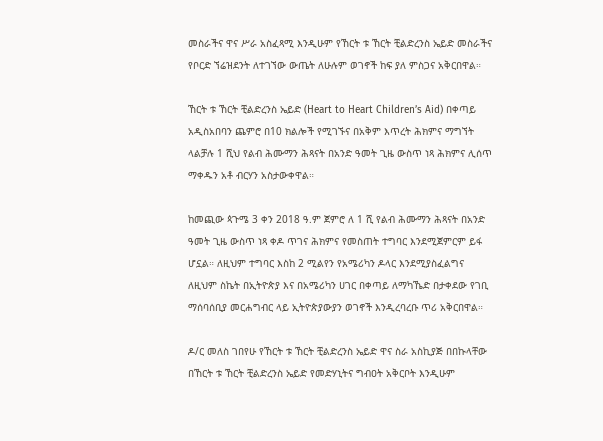መስራችና ዋና ሥራ አስፈጻሚ እንዲሁም የኸርት ቱ ኸርት ቺልድረንስ ኤይድ መስራችና የቦርድ ኘሬዝደንት ለተገኘው ውጤት ለሁሉም ወገኖች ከፍ ያለ ምስጋና አቅርበዋል።

ኸርት ቱ ኸርት ቺልድረንስ ኤይድ (Heart to Heart Children’s Aid) በቀጣይ አዲስአበባን ጨምሮ በ10 ክልሎች የሚገኙና በአቅም እጥረት ሕክምና ማግኘት ላልቻሉ 1 ሺህ የልብ ሕሙማን ሕጻናት በአንድ ዓመት ጊዜ ውስጥ ነጻ ሕክምና ሊሰጥ ማቀዱን አቶ ብርሃን አስታውቀዋል።

ከመጪው ጳጉሜ 3 ቀን 2018 ዓ.ም ጀምሮ ለ 1 ሺ የልብ ሕሙማን ሕጻናት በአንድ ዓመት ጊዜ ውስጥ ነጻ ቀዶ ጥገና ሕክምና የመስጠት ተግባር እንደሚጀምርም ይፋ ሆኗል። ለዚህም ተግባር እስከ 2 ሚልየን የአሜሪካን ዶላር እንደሚያስፈልግና ለዚህም ስኬት በኢትዮጵያ እና በአሜሪካን ሀገር በቀጣይ ለማካኼድ በታቀደው የገቢ ማሰባሰቢያ መርሐግብር ላይ ኢትዮጵያውያን ወገኖች እንዲረባረቡ ጥሪ አቅርበዋል።

ዶ/ር መለስ ገበየሁ የኸርት ቱ ኸርት ቺልድረንስ ኤይድ ዋና ስራ አስኪያጅ በበኩላቸው በኸርት ቱ ኸርት ቺልድረንስ ኤይድ የመድሃኒትና ግብዐት አቅርቦት እንዲሁም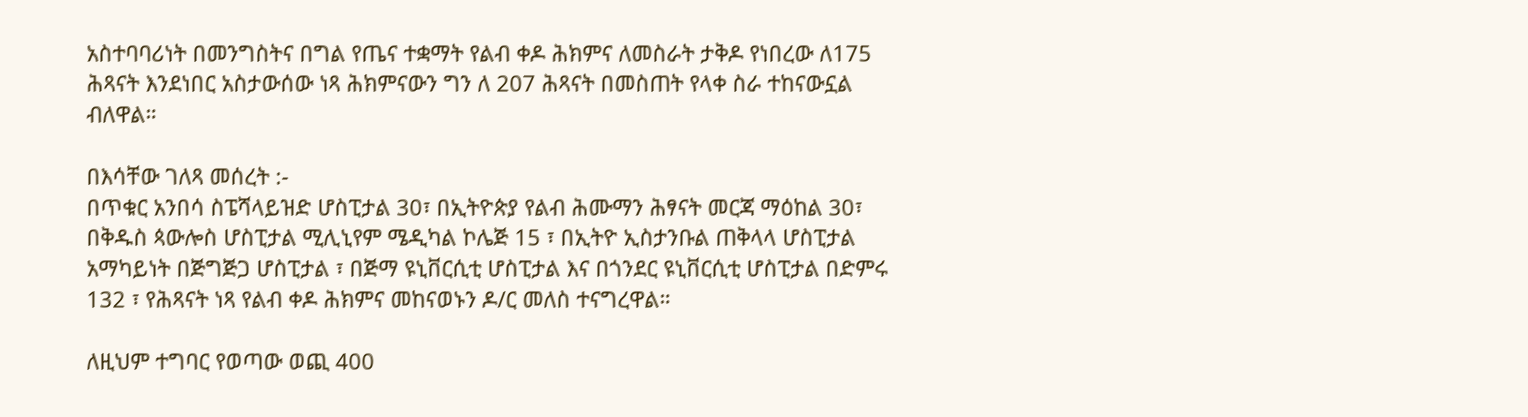አስተባባሪነት በመንግስትና በግል የጤና ተቋማት የልብ ቀዶ ሕክምና ለመስራት ታቅዶ የነበረው ለ175 ሕጻናት እንደነበር አስታውሰው ነጻ ሕክምናውን ግን ለ 207 ሕጻናት በመስጠት የላቀ ስራ ተከናውኗል ብለዋል።

በእሳቸው ገለጻ መሰረት :-
በጥቁር አንበሳ ስፔሻላይዝድ ሆስፒታል 30፣ በኢትዮጵያ የልብ ሕሙማን ሕፃናት መርጃ ማዕከል 30፣ በቅዱስ ጳውሎስ ሆስፒታል ሚሊኒየም ሜዲካል ኮሌጅ 15 ፣ በኢትዮ ኢስታንቡል ጠቅላላ ሆስፒታል አማካይነት በጅግጅጋ ሆስፒታል ፣ በጅማ ዩኒቨርሲቲ ሆስፒታል እና በጎንደር ዩኒቨርሲቲ ሆስፒታል በድምሩ 132 ፣ የሕጻናት ነጻ የልብ ቀዶ ሕክምና መከናወኑን ዶ/ር መለስ ተናግረዋል።

ለዚህም ተግባር የወጣው ወጪ 400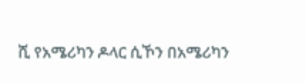ሺ የአሜሪካን ዶላር ሲኾን በአሜሪካን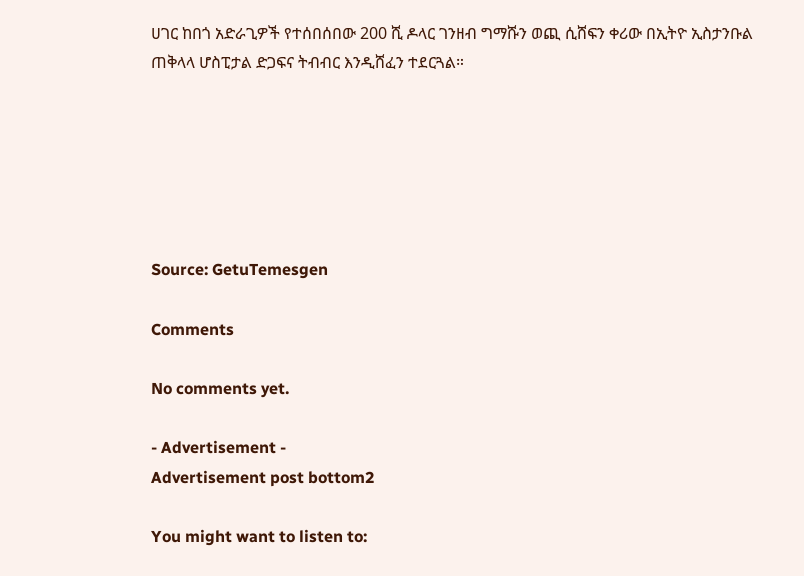ሀገር ከበጎ አድራጊዎች የተሰበሰበው 200 ሺ ዶላር ገንዘብ ግማሹን ወጪ ሲሸፍን ቀሪው በኢትዮ ኢስታንቡል ጠቅላላ ሆስፒታል ድጋፍና ትብብር እንዲሸፈን ተደርጓል።






Source: GetuTemesgen

Comments

No comments yet.

- Advertisement -
Advertisement post bottom2

You might want to listen to: